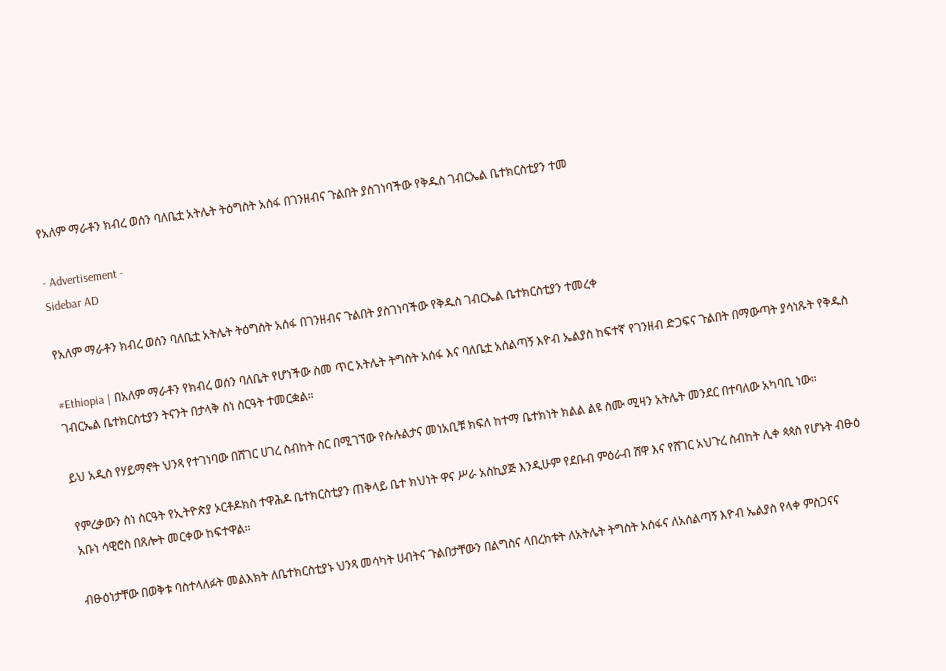የአለም ማራቶን ክብረ ወሰን ባለቤቷ አትሌት ትዕግስት አሰፋ በገንዘብና ጉልበት ያስገነባችው የቅዱስ ገብርኤል ቤተክርስቲያን ተመ

- Advertisement -
Sidebar AD

የአለም ማራቶን ክብረ ወሰን ባለቤቷ አትሌት ትዕግስት አሰፋ በገንዘብና ጉልበት ያስገነባችው የቅዱስ ገብርኤል ቤተክርስቲያን ተመረቀ

#Ethiopia | በአለም ማራቶን የክብረ ወሰን ባለቤት የሆነችው ስመ ጥር አትሌት ትግስት አሰፋ እና ባለቤቷ አሰልጣኝ እዮብ ኤልያስ ከፍተኛ የገንዘብ ድጋፍና ጉልበት በማውጣት ያሳነጹት የቅዱስ ገብርኤል ቤተክርስቲያን ትናንት በታላቅ ስነ ስርዓት ተመርቋል።

ይህ አዲስ የሃይማኖት ህንጻ የተገነባው በሸገር ሀገረ ስብከት ስር በሚገኘው የሱሉልታና መነአቢቹ ክፍለ ከተማ ቤተክነት ክልል ልዩ ስሙ ሚዛን አትሌት መንደር በተባለው አካባቢ ነው።

የምረቃውን ስነ ስርዓት የኢትዮጵያ ኦርቶዶክስ ተዋሕዶ ቤተክርስቲያን ጠቅላይ ቤተ ክህነት ዋና ሥራ አስኪያጅ እንዲሁም የደቡብ ምዕራብ ሸዋ እና የሸገር አህጉረ ስብከት ሊቀ ጳጳስ የሆኑት ብፁዕ አቡነ ሳዊሮስ በጸሎት መርቀው ከፍተዋል።

ብፁዕነታቸው በወቅቱ ባስተላለፉት መልእክት ለቤተክርስቲያኑ ህንጻ መሳካት ሀብትና ጉልበታቸውን በልግስና ላበረከቱት ለአትሌት ትግስት አሰፋና ለአሰልጣኝ እዮብ ኤልያስ የላቀ ምስጋናና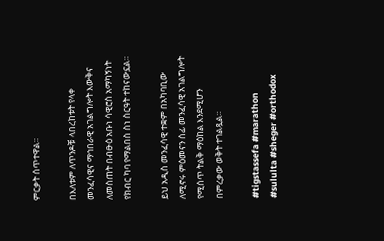ምርቃት ሰጥተዋል።

በእለቱም ለጥንዶቹ ላበረከቱት የላቀ መንፈሳዊና ማኅበራዊ አገልግሎት እውቅና ለመስጠት በብፁዕ አቡነ ሳዊሮስ አማካኝነት የክብር ካባ የማልበስ ስነ ስርዓት ተከናውኗል።

ይህ አዲስ መንፈሳዊ ተቋም በአካባቢው ለሚኖሩ ምዕመናን ሰፊ መንፈሳዊ አገልግሎት የሚሰጥ ትልቅ ማዕከል እንደሚሆን በምረቃው ወቅት ተገልጿል።

#tigstassefa #marathon #sululta #sheger #orthodox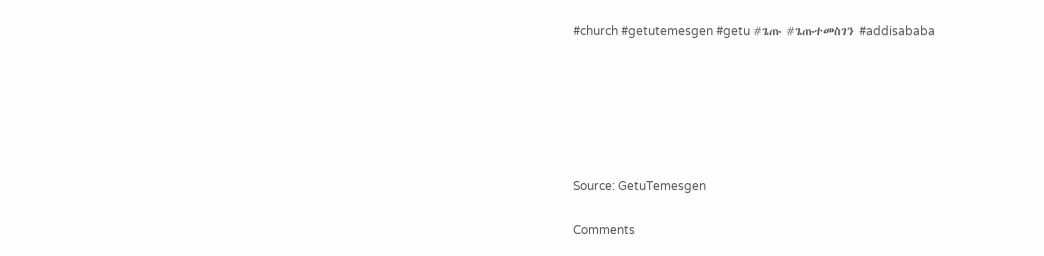#church #getutemesgen #getu #ጌጡ #ጌጡተመስገን #addisababa






Source: GetuTemesgen

Comments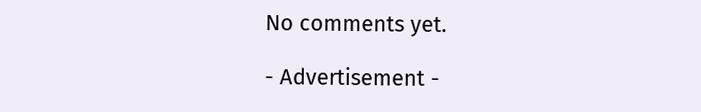No comments yet.

- Advertisement -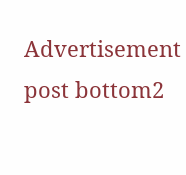Advertisement post bottom2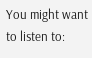You might want to listen to: